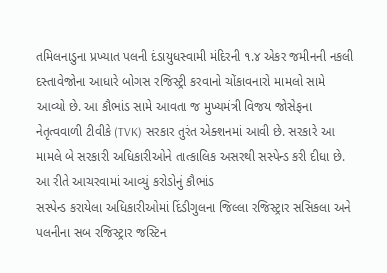તમિલનાડુના પ્રખ્યાત પલની દંડાયુધસ્વામી મંદિરની ૧.૪ એકર જમીનની નકલી દસ્તાવેજોના આધારે બોગસ રજિસ્ટ્રી કરવાનો ચોંકાવનારો મામલો સામે આવ્યો છે. આ કૌભાંડ સામે આવતા જ મુખ્યમંત્રી વિજય જોસેફના નેતૃત્વવાળી ટીવીકે (TVK) સરકાર તુરંત એક્શનમાં આવી છે. સરકારે આ મામલે બે સરકારી અધિકારીઓને તાત્કાલિક અસરથી સસ્પેન્ડ કરી દીધા છે.
આ રીતે આચરવામાં આવ્યું કરોડોનું કૌભાંડ
સસ્પેન્ડ કરાયેલા અધિકારીઓમાં દિંડીગુલના જિલ્લા રજિસ્ટ્રાર સસિકલા અને પલનીના સબ રજિસ્ટ્રાર જસ્ટિન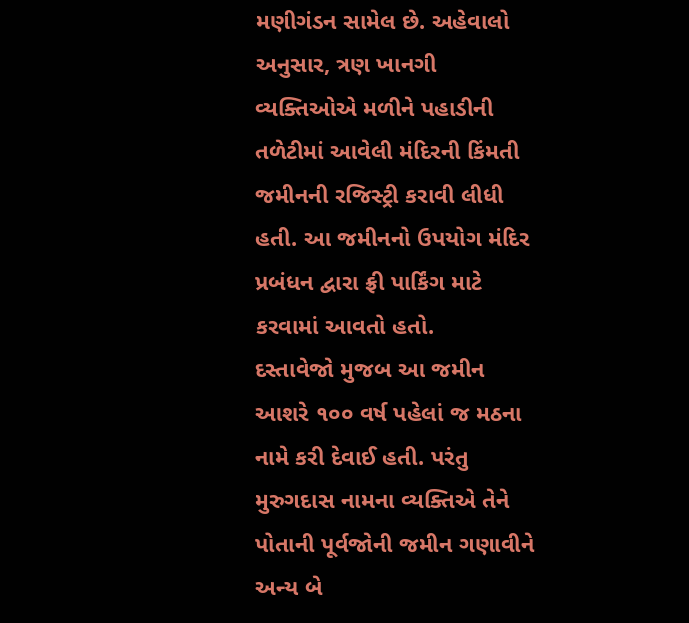મણીગંડન સામેલ છે. અહેવાલો અનુસાર, ત્રણ ખાનગી વ્યક્તિઓએ મળીને પહાડીની તળેટીમાં આવેલી મંદિરની કિંમતી જમીનની રજિસ્ટ્રી કરાવી લીધી હતી. આ જમીનનો ઉપયોગ મંદિર પ્રબંધન દ્વારા ફ્રી પાર્કિંગ માટે કરવામાં આવતો હતો.
દસ્તાવેજો મુજબ આ જમીન આશરે ૧૦૦ વર્ષ પહેલાં જ મઠના નામે કરી દેવાઈ હતી. પરંતુ મુરુગદાસ નામના વ્યક્તિએ તેને પોતાની પૂર્વજોની જમીન ગણાવીને અન્ય બે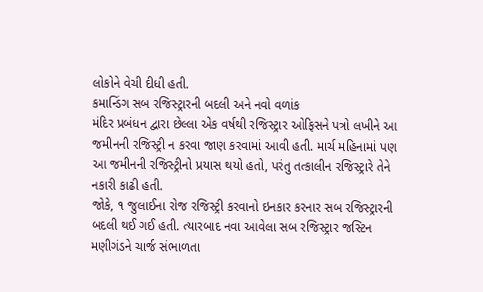લોકોને વેચી દીધી હતી.
કમાન્ડિંગ સબ રજિસ્ટ્રારની બદલી અને નવો વળાંક
મંદિર પ્રબંધન દ્વારા છેલ્લા એક વર્ષથી રજિસ્ટ્રાર ઓફિસને પત્રો લખીને આ જમીનની રજિસ્ટ્રી ન કરવા જાણ કરવામાં આવી હતી. માર્ચ મહિનામાં પણ આ જમીનની રજિસ્ટ્રીનો પ્રયાસ થયો હતો, પરંતુ તત્કાલીન રજિસ્ટ્રારે તેને નકારી કાઢી હતી.
જોકે, ૧ જુલાઈના રોજ રજિસ્ટ્રી કરવાનો ઇનકાર કરનાર સબ રજિસ્ટ્રારની બદલી થઈ ગઈ હતી. ત્યારબાદ નવા આવેલા સબ રજિસ્ટ્રાર જસ્ટિન મણીગંડને ચાર્જ સંભાળતા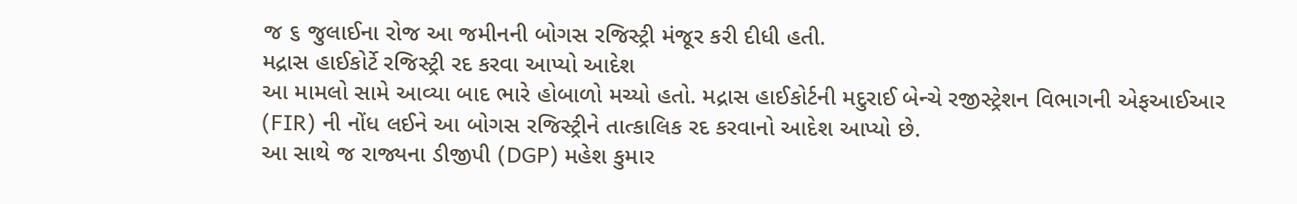જ ૬ જુલાઈના રોજ આ જમીનની બોગસ રજિસ્ટ્રી મંજૂર કરી દીધી હતી.
મદ્રાસ હાઈકોર્ટે રજિસ્ટ્રી રદ કરવા આપ્યો આદેશ
આ મામલો સામે આવ્યા બાદ ભારે હોબાળો મચ્યો હતો. મદ્રાસ હાઈકોર્ટની મદુરાઈ બેન્ચે રજીસ્ટ્રેશન વિભાગની એફઆઈઆર (FIR) ની નોંધ લઈને આ બોગસ રજિસ્ટ્રીને તાત્કાલિક રદ કરવાનો આદેશ આપ્યો છે.
આ સાથે જ રાજ્યના ડીજીપી (DGP) મહેશ કુમાર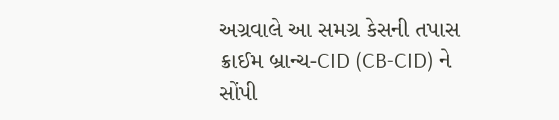અગ્રવાલે આ સમગ્ર કેસની તપાસ ક્રાઈમ બ્રાન્ચ-CID (CB-CID) ને સોંપી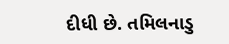દીધી છે. તમિલનાડુ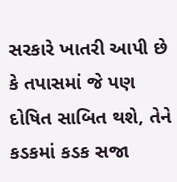સરકારે ખાતરી આપી છે કે તપાસમાં જે પણ દોષિત સાબિત થશે, તેને કડકમાં કડક સજા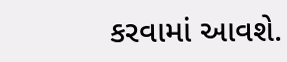કરવામાં આવશે.